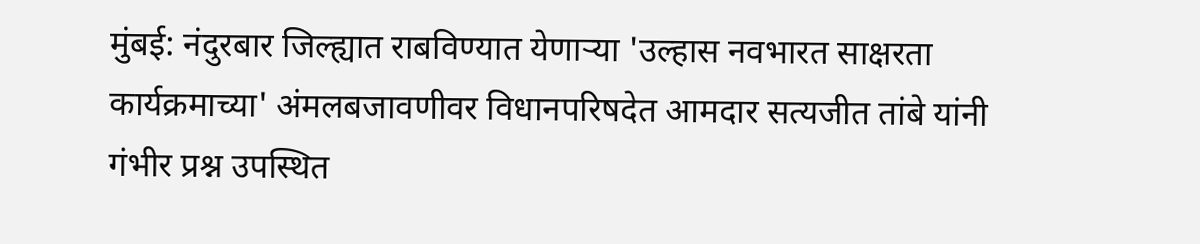मुंबई: नंदुरबार जिल्ह्यात राबविण्यात येणाऱ्या 'उल्हास नवभारत साक्षरता कार्यक्रमाच्या' अंमलबजावणीवर विधानपरिषदेत आमदार सत्यजीत तांबे यांनी गंभीर प्रश्न उपस्थित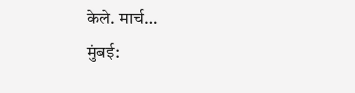केले. मार्च…
मुंबई: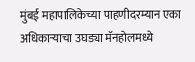मुंबई महापालिकेच्या पाहणीदरम्यान एका अधिकाऱ्याचा उघड्या मॅनहोलमध्ये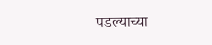पडल्याच्या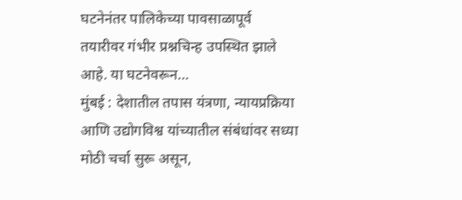घटनेनंतर पालिकेच्या पावसाळापूर्व तयारीवर गंभीर प्रश्नचिन्ह उपस्थित झाले आहे. या घटनेवरून…
मुंबई : देशातील तपास यंत्रणा, न्यायप्रक्रिया आणि उद्योगविश्व यांच्यातील संबंधांवर सध्या मोठी चर्चा सुरू असून,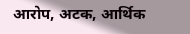आरोप, अटक, आर्थिक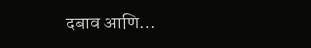दबाव आणि…